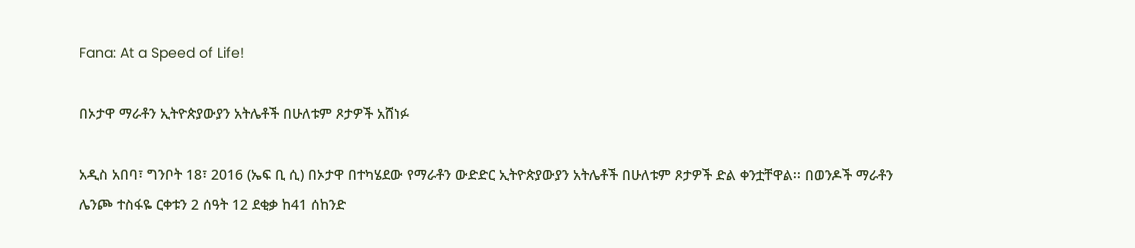Fana: At a Speed of Life!

በኦታዋ ማራቶን ኢትዮጵያውያን አትሌቶች በሁለቱም ጾታዎች አሸነፉ

አዲስ አበባ፣ ግንቦት 18፣ 2016 (ኤፍ ቢ ሲ) በኦታዋ በተካሄደው የማራቶን ውድድር ኢትዮጵያውያን አትሌቶች በሁለቱም ጾታዎች ድል ቀንቷቸዋል፡፡ በወንዶች ማራቶን ሌንጮ ተስፋዬ ርቀቱን 2 ሰዓት 12 ደቂቃ ከ41 ሰከንድ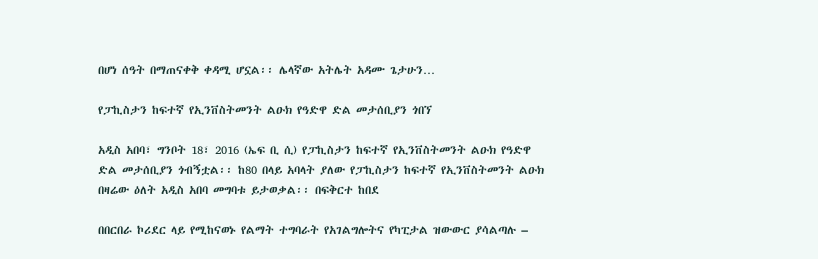በሆነ ሰዓት በማጠናቀቅ ቀዳሚ ሆኗል፡፡ ሌላኛው አትሌት አዳሙ ጌታሁን…

የፓኪስታን ከፍተኛ የኢንቨስትመንት ልዑክ የዓድዋ ድል መታሰቢያን ጎበኘ

አዲስ አበባ፣ ግንቦት 18፣ 2016 (ኤፍ ቢ ሲ) የፓኪስታን ከፍተኛ የኢንቨስትመንት ልዑክ የዓድዋ ድል መታሰቢያን ጎብኝቷል፡፡ ከ80 በላይ አባላት ያለው የፓኪስታን ከፍተኛ የኢንቨስትመንት ልዑክ በዛሬው ዕለት አዲስ አበባ መግባቱ ይታወቃል፡፡ በፍቅርተ ከበደ

በበርበራ ኮሪደር ላይ የሚከናወኑ የልማት ተግባራት የአገልግሎትና የካፒታል ዝውውር ያሳልጣሉ –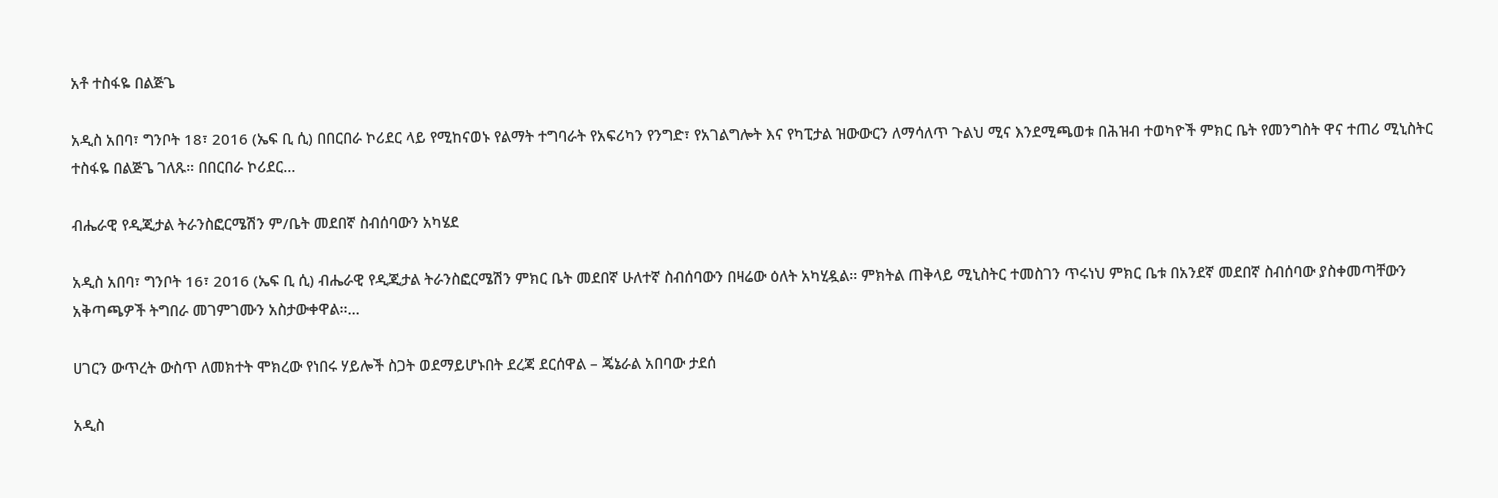አቶ ተስፋዬ በልጅጌ

አዲስ አበባ፣ ግንቦት 18፣ 2016 (ኤፍ ቢ ሲ) በበርበራ ኮሪደር ላይ የሚከናወኑ የልማት ተግባራት የአፍሪካን የንግድ፣ የአገልግሎት እና የካፒታል ዝውውርን ለማሳለጥ ጉልህ ሚና እንደሚጫወቱ በሕዝብ ተወካዮች ምክር ቤት የመንግስት ዋና ተጠሪ ሚኒስትር ተስፋዬ በልጅጌ ገለጹ። በበርበራ ኮሪደር…

ብሔራዊ የዲጂታል ትራንስፎርሜሽን ም/ቤት መደበኛ ስብሰባውን አካሄደ

አዲስ አበባ፣ ግንቦት 16፣ 2016 (ኤፍ ቢ ሲ) ብሔራዊ የዲጂታል ትራንስፎርሜሽን ምክር ቤት መደበኛ ሁለተኛ ስብሰባውን በዛሬው ዕለት አካሂዷል፡፡ ምክትል ጠቅላይ ሚኒስትር ተመስገን ጥሩነህ ምክር ቤቱ በአንደኛ መደበኛ ስብሰባው ያስቀመጣቸውን አቅጣጫዎች ትግበራ መገምገሙን አስታውቀዋል፡፡…

ሀገርን ውጥረት ውስጥ ለመክተት ሞክረው የነበሩ ሃይሎች ስጋት ወደማይሆኑበት ደረጃ ደርሰዋል – ጄኔራል አበባው ታደሰ

አዲስ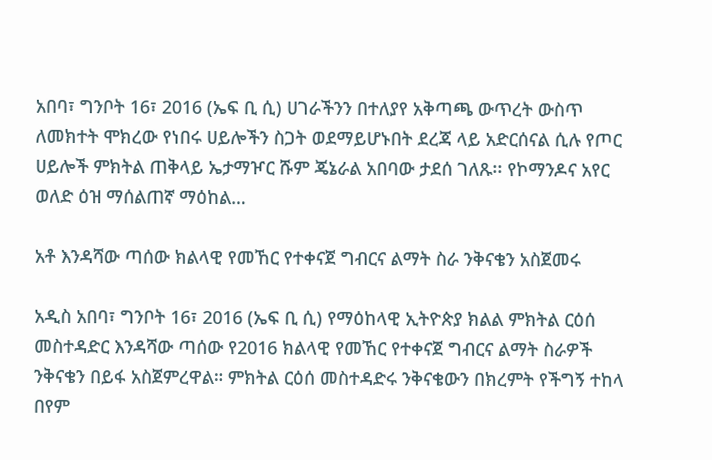አበባ፣ ግንቦት 16፣ 2016 (ኤፍ ቢ ሲ) ሀገራችንን በተለያየ አቅጣጫ ውጥረት ውስጥ ለመክተት ሞክረው የነበሩ ሀይሎችን ስጋት ወደማይሆኑበት ደረጃ ላይ አድርሰናል ሲሉ የጦር ሀይሎች ምክትል ጠቅላይ ኤታማዦር ሹም ጄኔራል አበባው ታደሰ ገለጹ፡፡ የኮማንዶና አየር ወለድ ዕዝ ማሰልጠኛ ማዕከል…

አቶ እንዳሻው ጣሰው ክልላዊ የመኸር የተቀናጀ ግብርና ልማት ስራ ንቅናቄን አስጀመሩ

አዲስ አበባ፣ ግንቦት 16፣ 2016 (ኤፍ ቢ ሲ) የማዕከላዊ ኢትዮጵያ ክልል ምክትል ርዕሰ መስተዳድር እንዳሻው ጣሰው የ2016 ክልላዊ የመኸር የተቀናጀ ግብርና ልማት ስራዎች ንቅናቄን በይፋ አስጀምረዋል። ምክትል ርዕሰ መስተዳድሩ ንቅናቄውን በክረምት የችግኝ ተከላ በየም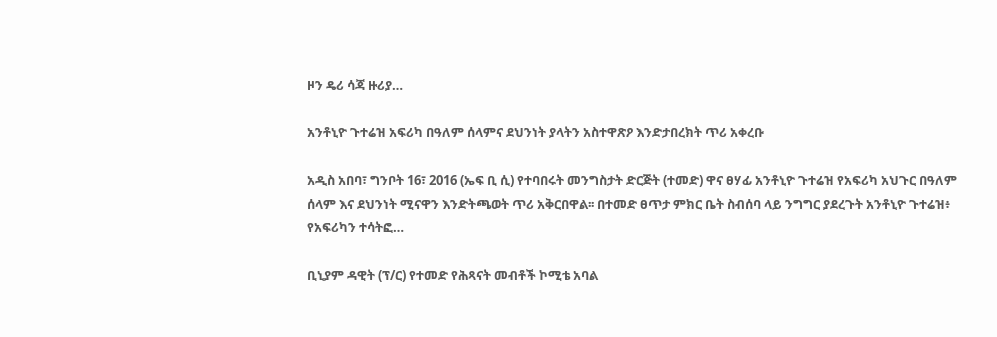ዞን ዴሪ ሳጃ ዙሪያ…

አንቶኒዮ ጉተሬዝ አፍሪካ በዓለም ሰላምና ደህንነት ያላትን አስተዋጽዖ እንድታበረክት ጥሪ አቀረቡ

አዲስ አበባ፣ ግንቦት 16፣ 2016 (ኤፍ ቢ ሲ) የተባበሩት መንግስታት ድርጅት (ተመድ) ዋና ፀሃፊ አንቶኒዮ ጉተሬዝ የአፍሪካ አህጉር በዓለም ሰላም እና ደህንነት ሚናዋን እንድትጫወት ጥሪ አቅርበዋል፡፡ በተመድ ፀጥታ ምክር ቤት ስብሰባ ላይ ንግግር ያደረጉት አንቶኒዮ ጉተሬዝ፥ የአፍሪካን ተሳትፎ…

ቢኒያም ዳዊት (ፕ/ር) የተመድ የሕጻናት መብቶች ኮሚቴ አባል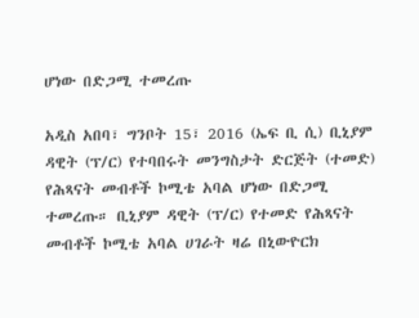ሆነው በድጋሚ ተመረጡ

አዲስ አበባ፣ ግንቦት 15፣ 2016 (ኤፍ ቢ ሲ) ቢኒያም ዳዊት (ፕ/ር) የተባበሩት መንግስታት ድርጅት (ተመድ) የሕጻናት መብቶች ኮሚቴ አባል ሆነው በድጋሚ ተመረጡ። ቢኒያም ዳዊት (ፕ/ር) የተመድ የሕጻናት መብቶች ኮሚቴ አባል ሀገራት ዛሬ በኒውዮርክ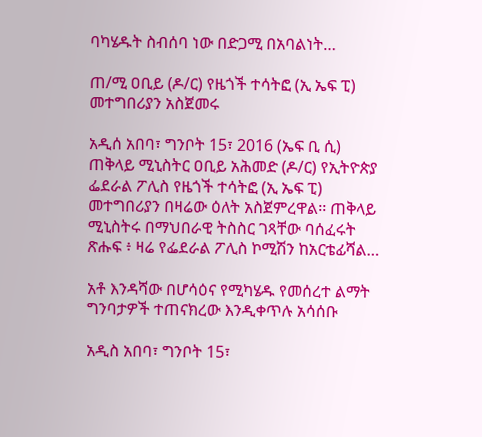ባካሄዱት ስብሰባ ነው በድጋሚ በአባልነት…

ጠ/ሚ ዐቢይ (ዶ/ር) የዜጎች ተሳትፎ (ኢ ኤፍ ፒ) መተግበሪያን አስጀመሩ

አዲሰ አበባ፣ ግንቦት 15፣ 2016 (ኤፍ ቢ ሲ) ጠቅላይ ሚኒስትር ዐቢይ አሕመድ (ዶ/ር) የኢትዮጵያ ፌደራል ፖሊስ የዜጎች ተሳትፎ (ኢ ኤፍ ፒ) መተግበሪያን በዛሬው ዕለት አስጀምረዋል፡፡ ጠቅላይ ሚኒስትሩ በማህበራዊ ትስስር ገጻቸው ባሰፈሩት ጽሑፍ ፥ ዛሬ የፌደራል ፖሊስ ኮሚሽን ከአርቴፊሻል…

አቶ እንዳሻው በሆሳዕና የሚካሄዱ የመሰረተ ልማት ግንባታዎች ተጠናክረው እንዲቀጥሉ አሳሰቡ

አዲስ አበባ፣ ግንቦት 15፣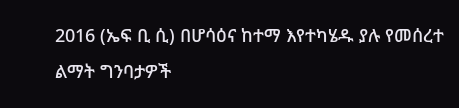2016 (ኤፍ ቢ ሲ) በሆሳዕና ከተማ እየተካሄዱ ያሉ የመሰረተ ልማት ግንባታዎች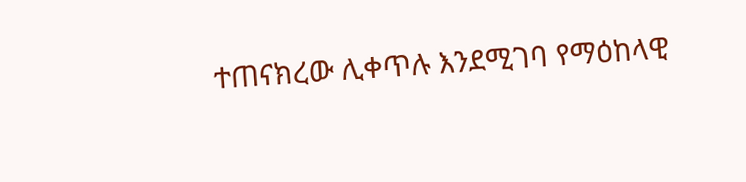ተጠናክረው ሊቀጥሉ እንደሚገባ የማዕከላዊ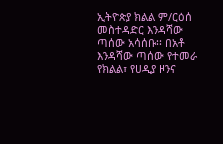ኢትዮጵያ ክልል ም/ርዕሰ መስተዳድር እንዳሻው ጣሰው አሳሰቡ፡፡ በአቶ እንዳሻው ጣሰው የተመራ የክልል፣ የሀዲያ ዞንና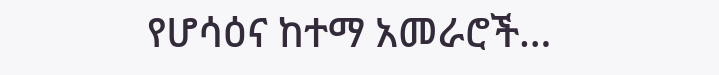የሆሳዕና ከተማ አመራሮች…